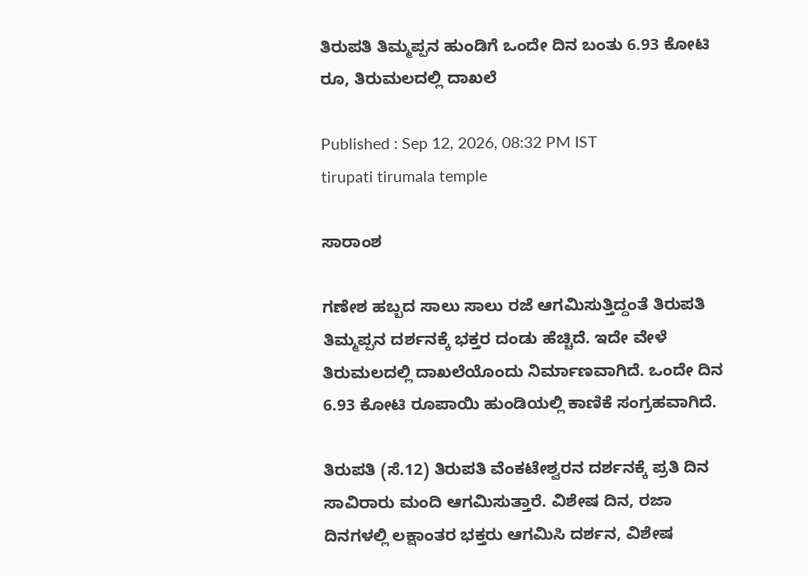ತಿರುಪತಿ ತಿಮ್ಮಪ್ಪನ ಹುಂಡಿಗೆ ಒಂದೇ ದಿನ ಬಂತು 6.93 ಕೋಟಿ ರೂ, ತಿರುಮಲದಲ್ಲಿ ದಾಖಲೆ

Published : Sep 12, 2026, 08:32 PM IST
tirupati tirumala temple

ಸಾರಾಂಶ

ಗಣೇಶ ಹಬ್ಬದ ಸಾಲು ಸಾಲು ರಜೆ ಆಗಮಿಸುತ್ತಿದ್ದಂತೆ ತಿರುಪತಿ ತಿಮ್ಮಪ್ಪನ ದರ್ಶನಕ್ಕೆ ಭಕ್ತರ ದಂಡು ಹೆಚ್ಚಿದೆ. ಇದೇ ವೇಳೆ ತಿರುಮಲದಲ್ಲಿ ದಾಖಲೆಯೊಂದು ನಿರ್ಮಾಣವಾಗಿದೆ. ಒಂದೇ ದಿನ 6.93 ಕೋಟಿ ರೂಪಾಯಿ ಹುಂಡಿಯಲ್ಲಿ ಕಾಣಿಕೆ ಸಂಗ್ರಹವಾಗಿದೆ.

ತಿರುಪತಿ (ಸೆ.12) ತಿರುಪತಿ ವೆಂಕಟೇಶ್ವರನ ದರ್ಶನಕ್ಕೆ ಪ್ರತಿ ದಿನ ಸಾವಿರಾರು ಮಂದಿ ಆಗಮಿಸುತ್ತಾರೆ. ವಿಶೇಷ ದಿನ, ರಜಾ ದಿನಗಳಲ್ಲಿ ಲಕ್ಷಾಂತರ ಭಕ್ತರು ಆಗಮಿಸಿ ದರ್ಶನ, ವಿಶೇಷ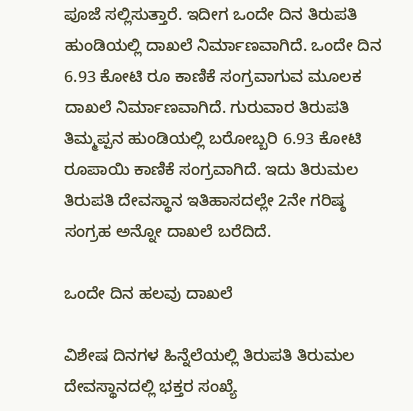ಪೂಜೆ ಸಲ್ಲಿಸುತ್ತಾರೆ. ಇದೀಗ ಒಂದೇ ದಿನ ತಿರುಪತಿ ಹುಂಡಿಯಲ್ಲಿ ದಾಖಲೆ ನಿರ್ಮಾಣವಾಗಿದೆ. ಒಂದೇ ದಿನ 6.93 ಕೋಟಿ ರೂ ಕಾಣಿಕೆ ಸಂಗ್ರವಾಗುವ ಮೂಲಕ ದಾಖಲೆ ನಿರ್ಮಾಣವಾಗಿದೆ. ಗುರುವಾರ ತಿರುಪತಿ ತಿಮ್ಮಪ್ಪನ ಹುಂಡಿಯಲ್ಲಿ ಬರೋಬ್ಬರಿ 6.93 ಕೋಟಿ ರೂಪಾಯಿ ಕಾಣಿಕೆ ಸಂಗ್ರವಾಗಿದೆ. ಇದು ತಿರುಮಲ ತಿರುಪತಿ ದೇವಸ್ಥಾನ ಇತಿಹಾಸದಲ್ಲೇ 2ನೇ ಗರಿಷ್ಠ ಸಂಗ್ರಹ ಅನ್ನೋ ದಾಖಲೆ ಬರೆದಿದೆ.

ಒಂದೇ ದಿನ ಹಲವು ದಾಖಲೆ

ವಿಶೇಷ ದಿನಗಳ ಹಿನ್ನೆಲೆಯಲ್ಲಿ ತಿರುಪತಿ ತಿರುಮಲ ದೇವಸ್ಥಾನದಲ್ಲಿ ಭಕ್ತರ ಸಂಖ್ಯೆ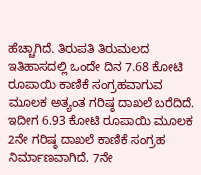ಹೆಚ್ಚಾಗಿದೆ. ತಿರುಪತಿ ತಿರುಮಲದ ಇತಿಹಾಸದಲ್ಲಿ ಒಂದೇ ದಿನ 7.68 ಕೋಟಿ ರೂಪಾಯಿ ಕಾಣಿಕೆ ಸಂಗ್ರಹವಾಗುವ ಮೂಲಕ ಅತ್ಯಂತ ಗರಿಷ್ಠ ದಾಖಲೆ ಬರೆದಿದೆ. ಇದೀಗ 6.93 ಕೋಟಿ ರೂಪಾಯಿ ಮೂಲಕ 2ನೇ ಗರಿಷ್ಠ ದಾಖಲೆ ಕಾಣಿಕೆ ಸಂಗ್ರಹ ನಿರ್ಮಾಣವಾಗಿದೆ. 7ನೇ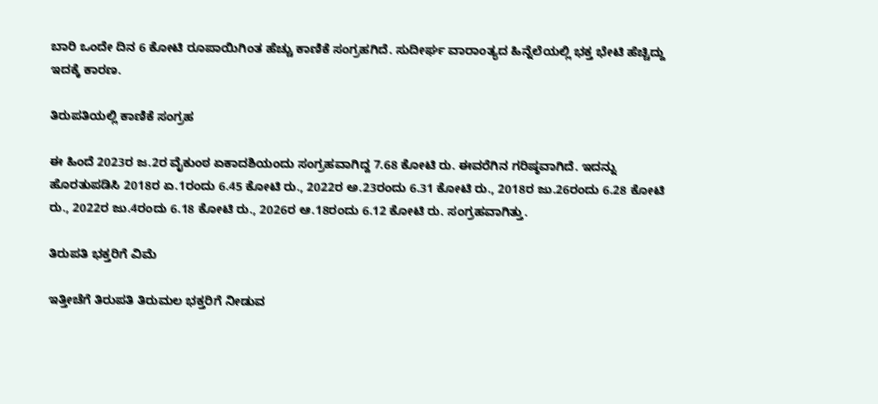ಬಾರಿ ಒಂದೇ ದಿನ 6 ಕೋಟಿ ರೂಪಾಯಿಗಿಂತ ಹೆಚ್ಚು ಕಾಣಿಕೆ ಸಂಗ್ರಹಗಿದೆ. ಸುದೀರ್ಘ ವಾರಾಂತ್ಯದ ಹಿನ್ನೆಲೆಯಲ್ಲಿ ಭಕ್ತ ಭೇಟಿ ಹೆಚ್ಚಿದ್ದು ಇದಕ್ಕೆ ಕಾರಣ.

ತಿರುಪತಿಯಲ್ಲಿ ಕಾಣಿಕೆ ಸಂಗ್ರಹ

ಈ ಹಿಂದೆ 2023ರ ಜ.2ರ ವೈಕುಂಠ ಏಕಾದಶಿಯಂದು ಸಂಗ್ರಹವಾಗಿದ್ದ 7.68 ಕೋಟಿ ರು. ಈವರೆಗಿನ ಗರಿಷ್ಠವಾಗಿದೆ. ಇದನ್ನು ಹೊರತುಪಡಿಸಿ 2018ರ ಏ.1ರಂದು 6.45 ಕೋಟಿ ರು., 2022ರ ಅ.23ರಂದು 6.31 ಕೋಟಿ ರು., 2018ರ ಜು.26ರಂದು 6.28 ಕೋಟಿ ರು., 2022ರ ಜು.4ರಂದು 6.18 ಕೋಟಿ ರು., 2026ರ ಆ.18ರಂದು 6.12 ಕೋಟಿ ರು. ಸಂಗ್ರಹವಾಗಿತ್ತು.

ತಿರುಪತಿ ಭಕ್ತರಿಗೆ ವಿಮೆ

ಇತ್ತೀಚೆಗೆ ತಿರುಪತಿ ತಿರುಮಲ ಭಕ್ತರಿಗೆ ನೀಡುವ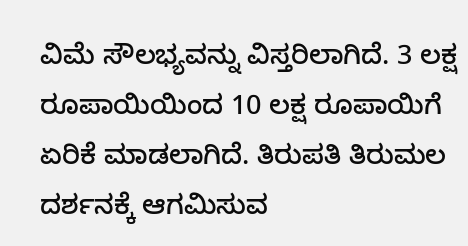ವಿಮೆ ಸೌಲಭ್ಯವನ್ನು ವಿಸ್ತರಿಲಾಗಿದೆ. 3 ಲಕ್ಷ ರೂಪಾಯಿಯಿಂದ 10 ಲಕ್ಷ ರೂಪಾಯಿಗೆ ಏರಿಕೆ ಮಾಡಲಾಗಿದೆ. ತಿರುಪತಿ ತಿರುಮಲ ದರ್ಶನಕ್ಕೆ ಆಗಮಿಸುವ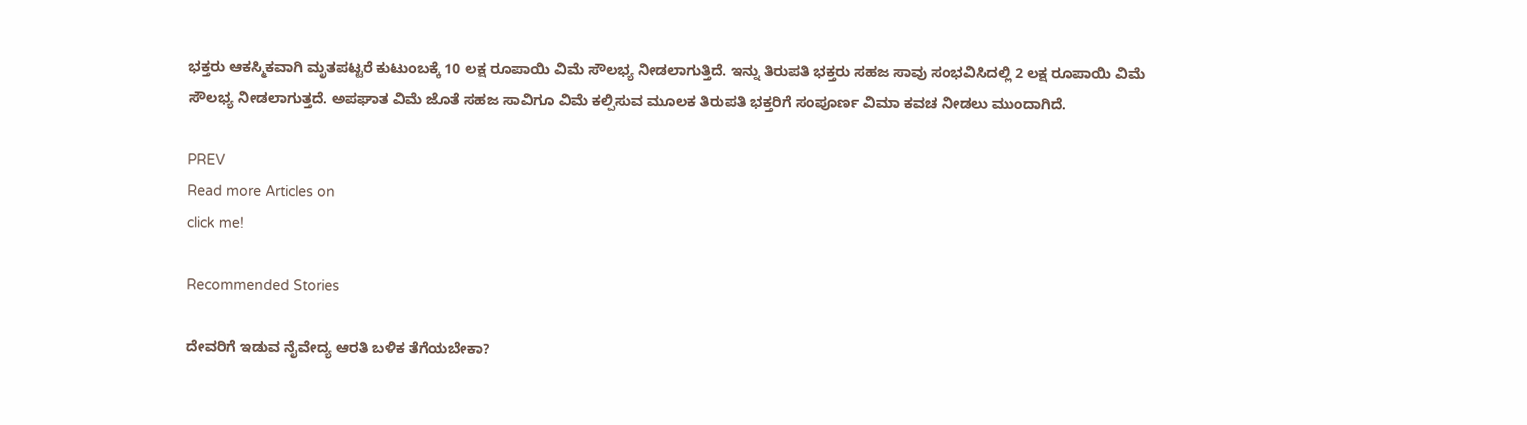ಭಕ್ತರು ಆಕಸ್ಮಿಕವಾಗಿ ಮೃತಪಟ್ಟರೆ ಕುಟುಂಬಕ್ಕೆ 10 ಲಕ್ಷ ರೂಪಾಯಿ ವಿಮೆ ಸೌಲಭ್ಯ ನೀಡಲಾಗುತ್ತಿದೆ. ಇನ್ನು ತಿರುಪತಿ ಭಕ್ತರು ಸಹಜ ಸಾವು ಸಂಭವಿಸಿದಲ್ಲಿ 2 ಲಕ್ಷ ರೂಪಾಯಿ ವಿಮೆ ಸೌಲಭ್ಯ ನೀಡಲಾಗುತ್ತದೆ. ಅಪಘಾತ ವಿಮೆ ಜೊತೆ ಸಹಜ ಸಾವಿಗೂ ವಿಮೆ ಕಲ್ಪಿಸುವ ಮೂಲಕ ತಿರುಪತಿ ಭಕ್ತರಿಗೆ ಸಂಪೂರ್ಣ ವಿಮಾ ಕವಚ ನೀಡಲು ಮುಂದಾಗಿದೆ.

PREV
Read more Articles on
click me!

Recommended Stories

ದೇವರಿಗೆ ಇಡುವ ನೈವೇದ್ಯ ಆರತಿ ಬಳಿಕ ತೆಗೆಯಬೇಕಾ?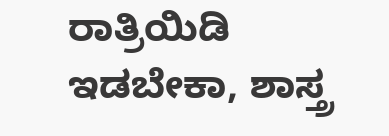ರಾತ್ರಿಯಿಡಿ ಇಡಬೇಕಾ, ಶಾಸ್ತ್ರ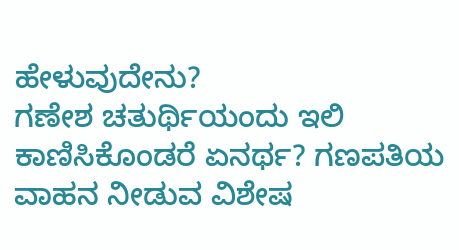ಹೇಳುವುದೇನು?
ಗಣೇಶ ಚತುರ್ಥಿಯಂದು ಇಲಿ ಕಾಣಿಸಿಕೊಂಡರೆ ಏನರ್ಥ? ಗಣಪತಿಯ ವಾಹನ ನೀಡುವ ವಿಶೇಷ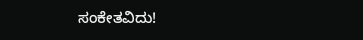ಸಂಕೇತವಿದು!